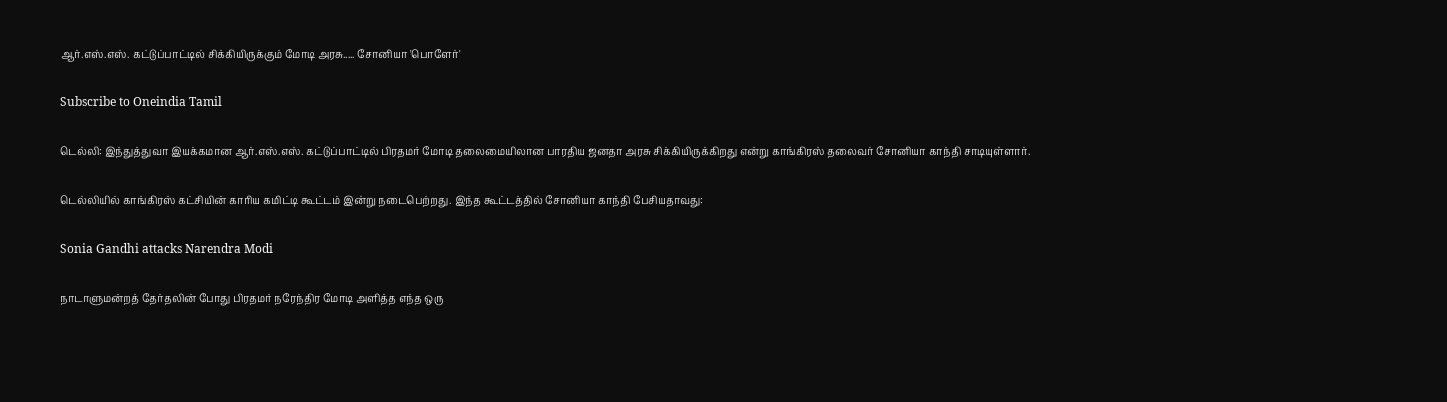ஆர்.எஸ்.எஸ். கட்டுப்பாட்டில் சிக்கியிருக்கும் மோடி அரசு..... சோனியா 'பொளேர்'

Subscribe to Oneindia Tamil

டெல்லி: இந்துத்துவா இயக்கமான ஆர்.எஸ்.எஸ். கட்டுப்பாட்டில் பிரதமர் மோடி தலைமையிலான பாரதிய ஜனதா அரசு சிக்கியிருக்கிறது என்று காங்கிரஸ் தலைவர் சோனியா காந்தி சாடியுள்ளார்.

டெல்லியில் காங்கிரஸ் கட்சியின் காரிய கமிட்டி கூட்டம் இன்று நடைபெற்றது. இந்த கூட்டத்தில் சோனியா காந்தி பேசியதாவது:

Sonia Gandhi attacks Narendra Modi

நாடாளுமன்றத் தேர்தலின் போது பிரதமர் நரேந்திர மோடி அளித்த எந்த ஒரு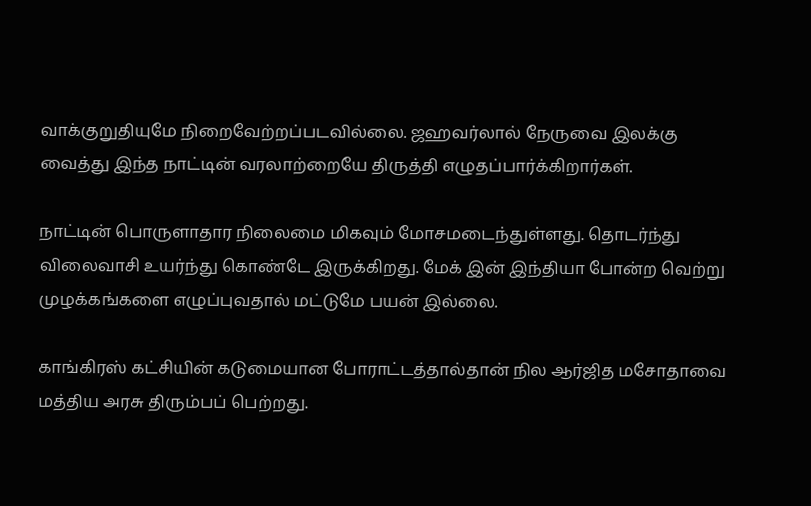வாக்குறுதியுமே நிறைவேற்றப்படவில்லை. ஜஹவர்லால் நேருவை இலக்கு வைத்து இந்த நாட்டின் வரலாற்றையே திருத்தி எழுதப்பார்க்கிறார்கள்.

நாட்டின் பொருளாதார நிலைமை மிகவும் மோசமடைந்துள்ளது. தொடர்ந்து விலைவாசி உயர்ந்து கொண்டே இருக்கிறது. மேக் இன் இந்தியா போன்ற வெற்று முழக்கங்களை எழுப்புவதால் மட்டுமே பயன் இல்லை.

காங்கிரஸ் கட்சியின் கடுமையான போராட்டத்தால்தான் நில ஆர்ஜித மசோதாவை மத்திய அரசு திரும்பப் பெற்றது.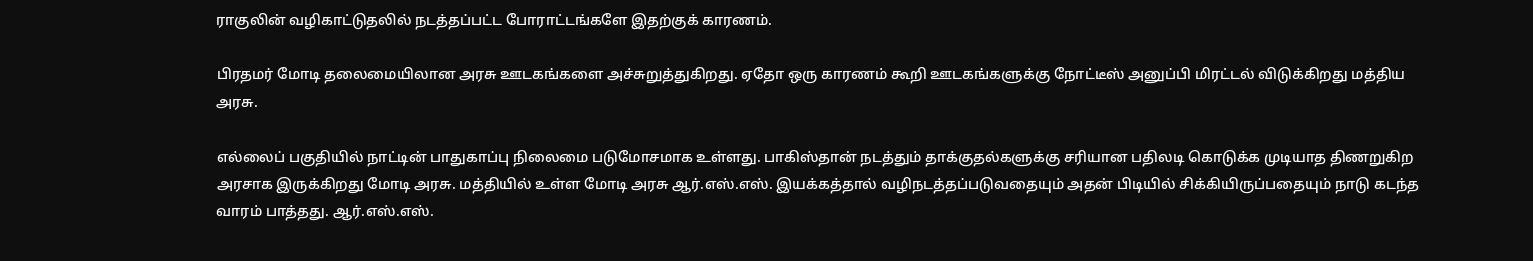ராகுலின் வழிகாட்டுதலில் நடத்தப்பட்ட போராட்டங்களே இதற்குக் காரணம்.

பிரதமர் மோடி தலைமையிலான அரசு ஊடகங்களை அச்சுறுத்துகிறது. ஏதோ ஒரு காரணம் கூறி ஊடகங்களுக்கு நோட்டீஸ் அனுப்பி மிரட்டல் விடுக்கிறது மத்திய அரசு.

எல்லைப் பகுதியில் நாட்டின் பாதுகாப்பு நிலைமை படுமோசமாக உள்ளது. பாகிஸ்தான் நடத்தும் தாக்குதல்களுக்கு சரியான பதிலடி கொடுக்க முடியாத திணறுகிற அரசாக இருக்கிறது மோடி அரசு. மத்தியில் உள்ள மோடி அரசு ஆர்.எஸ்.எஸ். இயக்கத்தால் வழிநடத்தப்படுவதையும் அதன் பிடியில் சிக்கியிருப்பதையும் நாடு கடந்த வாரம் பாத்தது. ஆர்.எஸ்.எஸ்.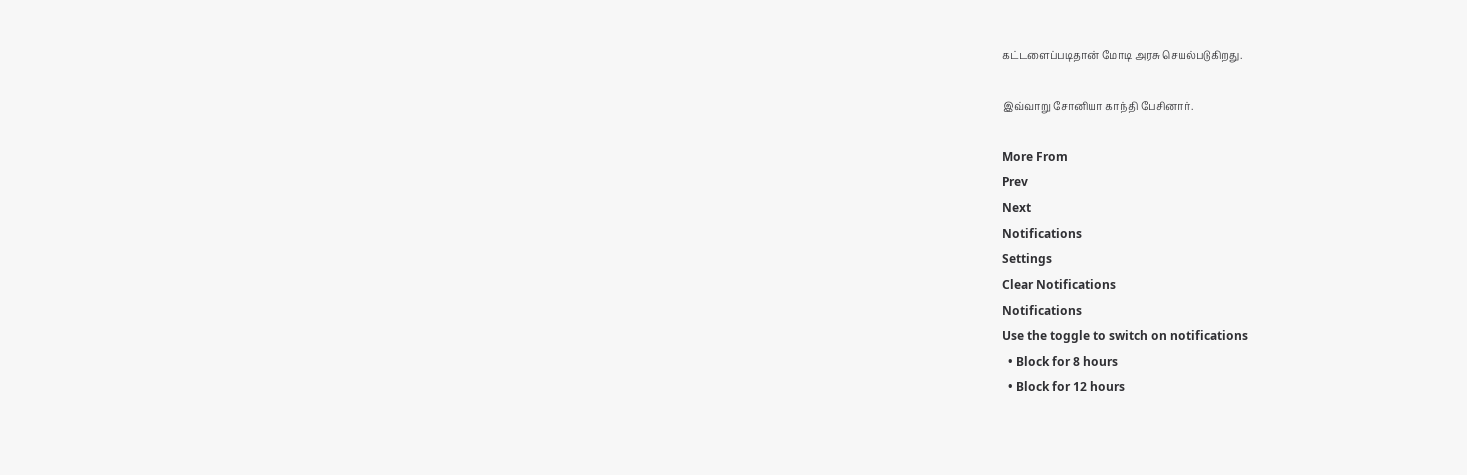கட்டளைப்படிதான் மோடி அரசு செயல்படுகிறது.

இவ்வாறு சோனியா காந்தி பேசினார்.

More From
Prev
Next
Notifications
Settings
Clear Notifications
Notifications
Use the toggle to switch on notifications
  • Block for 8 hours
  • Block for 12 hours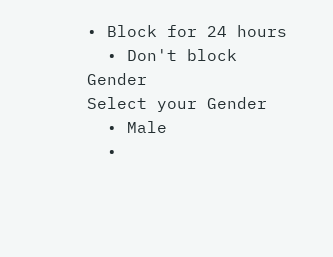• Block for 24 hours
  • Don't block
Gender
Select your Gender
  • Male
  •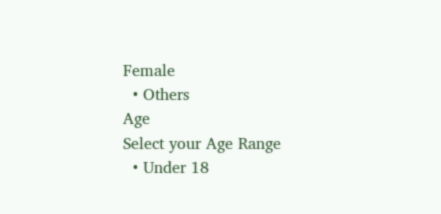Female
  • Others
Age
Select your Age Range
  • Under 18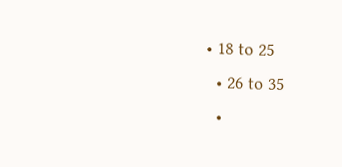• 18 to 25
  • 26 to 35
  •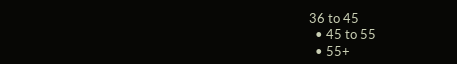36 to 45
  • 45 to 55
  • 55+